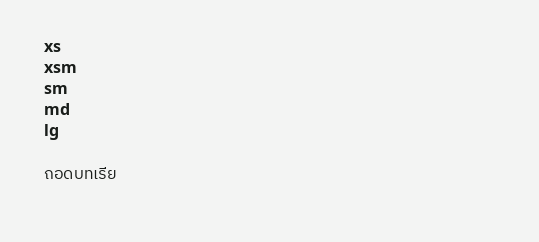xs
xsm
sm
md
lg

ถอดบทเรีย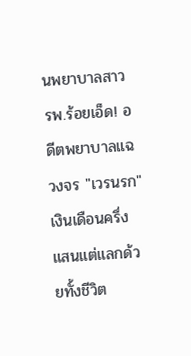นพยาบาลสาว รพ.ร้อยเอ็ด! อดีตพยาบาลแฉวงจร "เวรนรก" เงินเดือนครึ่งแสนแต่แลกด้วยทั้งชีวิต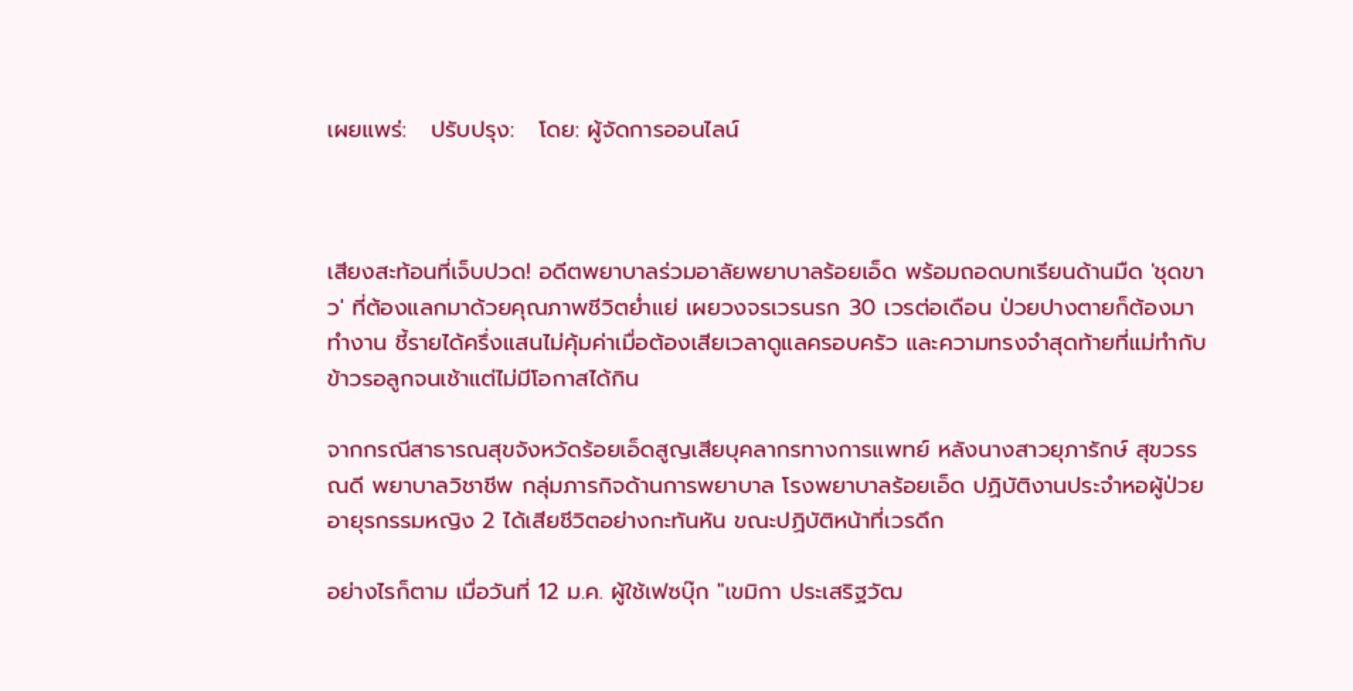เผยแพร่:   ปรับปรุง:   โดย: ผู้จัดการออนไลน์



เสียงสะท้อนที่เจ็บปวด! อดีตพยาบาลร่วมอาลัยพยาบาลร้อยเอ็ด พร้อมถอดบทเรียนด้านมืด 'ชุดขาว' ที่ต้องแลกมาด้วยคุณภาพชีวิตย่ำแย่ เผยวงจรเวรนรก 30 เวรต่อเดือน ป่วยปางตายก็ต้องมาทำงาน ชี้รายได้ครึ่งแสนไม่คุ้มค่าเมื่อต้องเสียเวลาดูแลครอบครัว และความทรงจำสุดท้ายที่แม่ทำกับข้าวรอลูกจนเช้าแต่ไม่มีโอกาสได้กิน

จากกรณีสาธารณสุขจังหวัดร้อยเอ็ดสูญเสียบุคลากรทางการแพทย์ หลังนางสาวยุภารักษ์ สุขวรรณดี พยาบาลวิชาชีพ กลุ่มภารกิจด้านการพยาบาล โรงพยาบาลร้อยเอ็ด ปฏิบัติงานประจำหอผู้ป่วยอายุรกรรมหญิง 2 ได้เสียชีวิตอย่างกะทันหัน ขณะปฏิบัติหน้าที่เวรดึก

อย่างไรก็ตาม เมื่อวันที่ 12 ม.ค. ผู้ใช้เฟซบุ๊ก "เขมิกา ประเสริฐวัฒ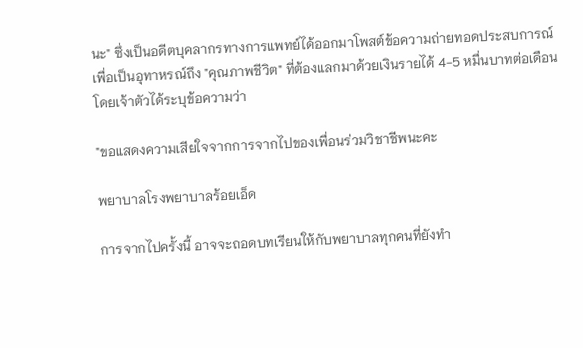นะ" ซึ่งเป็นอดีตบุคลากรทางการแพทย์ได้ออกมาโพสต์ข้อความถ่ายทอดประสบการณ์เพื่อเป็นอุทาหรณ์ถึง "คุณภาพชีวิต" ที่ต้องแลกมาด้วยเงินรายได้ 4-5 หมื่นบาทต่อเดือน โดยเจ้าตัวได้ระบุข้อความว่า

"ขอแสดงความเสียใจจากการจากไปของเพื่อนร่วมวิชาชีพนะคะ

พยาบาลโรงพยาบาลร้อยเอ็ด

การจากไปครั้งนี้ อาจจะถอดบทเรียนให้กับพยาบาลทุกคนที่ยังทำ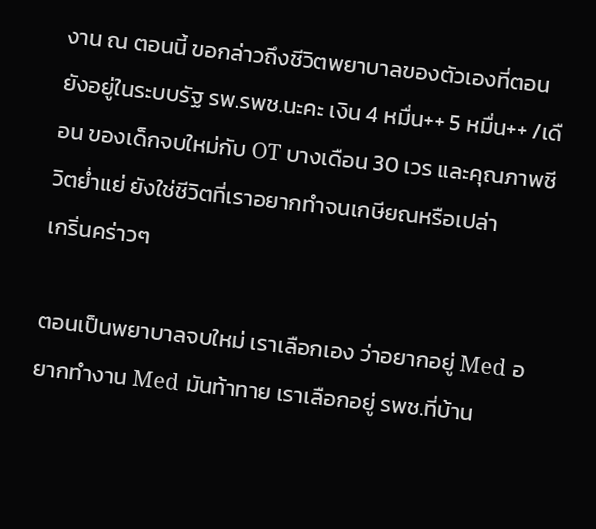งาน ณ ตอนนี้ ขอกล่าวถึงชีวิตพยาบาลของตัวเองที่ตอนยังอยู่ในระบบรัฐ รพ.รพช.นะคะ เงิน 4 หมื่น++ 5 หมื่น++ /เดือน ของเด็กจบใหม่กับ OT บางเดือน 30 เวร และคุณภาพชีวิตย่ำแย่ ยังใช่ชีวิตที่เราอยากทำจนเกษียณหรือเปล่า
เกริ่นคร่าวๆ

ตอนเป็นพยาบาลจบใหม่ เราเลือกเอง ว่าอยากอยู่ Med อยากทำงาน Med มันท้าทาย เราเลือกอยู่ รพช.ที่บ้าน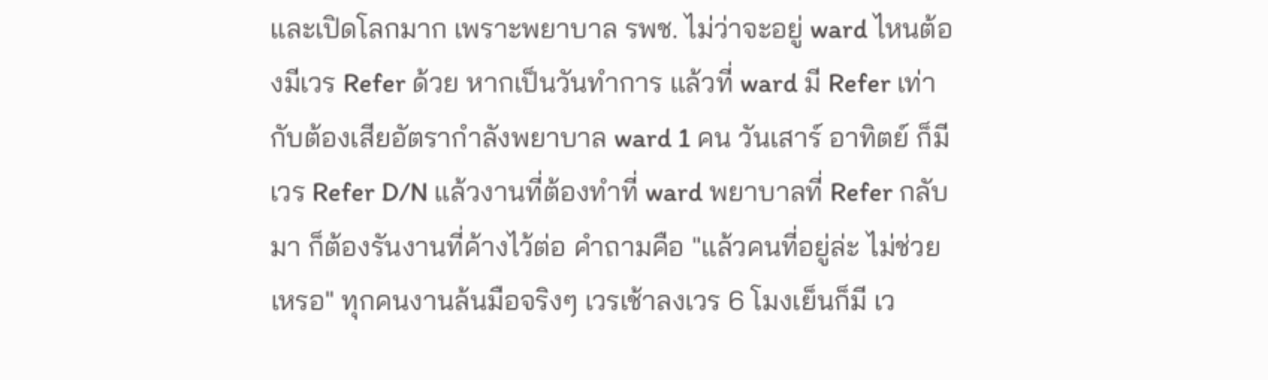และเปิดโลกมาก เพราะพยาบาล รพช. ไม่ว่าจะอยู่ ward ไหนต้องมีเวร Refer ด้วย หากเป็นวันทำการ แล้วที่ ward มี Refer เท่ากับต้องเสียอัตรากำลังพยาบาล ward 1 คน วันเสาร์ อาทิตย์ ก็มีเวร Refer D/N แล้วงานที่ต้องทำที่ ward พยาบาลที่ Refer กลับมา ก็ต้องรันงานที่ค้างไว้ต่อ คำถามคือ "แล้วคนที่อยู่ล่ะ ไม่ช่วยเหรอ" ทุกคนงานล้นมือจริงๆ เวรเช้าลงเวร 6 โมงเย็นก็มี เว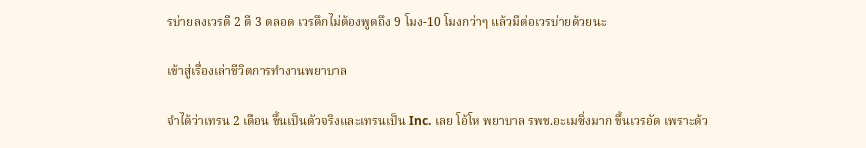รบ่ายลงเวรตี 2 ตี 3 ตลอด เวรดึกไม่ต้องพูดถึง 9 โมง-10 โมงกว่าๆ แล้วมีต่อเวรบ่ายด้วยนะ

เข้าสู่เรื่องเล่าชีวิตการทำงานพยาบาล

จำได้ว่าเทรน 2 เดือน ขึ้นเป็นตัวจริงและเทรนเป็น Inc. เลย โอ้โห พยาบาล รพช.อะเมซิ่งมาก ขึ้นเวรอัด เพราะด้ว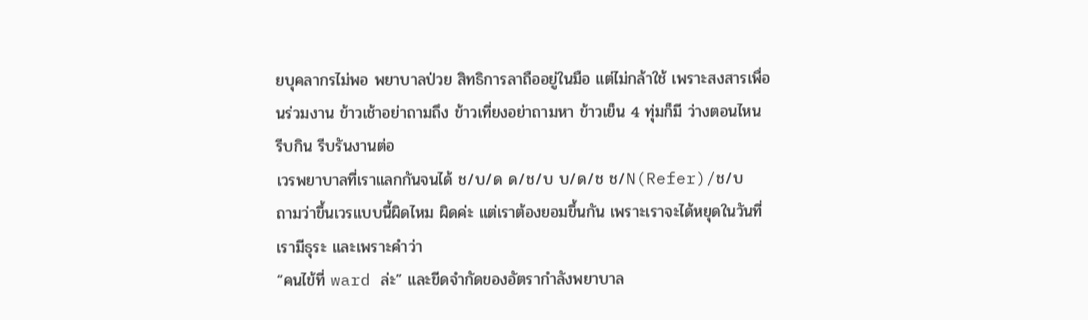ยบุคลากรไม่พอ พยาบาลป่วย สิทธิการลาถืออยู่ในมือ แต่ไม่กล้าใช้ เพราะสงสารเพื่อนร่วมงาน ข้าวเช้าอย่าถามถึง ข้าวเที่ยงอย่าถามหา ข้าวเย็น 4 ทุ่มก็มี ว่างตอนไหน รีบกิน รีบรันงานต่อ
เวรพยาบาลที่เราแลกกันจนได้ ช/บ/ด ด/ช/บ บ/ด/ช ช/N(Refer)/ช/บ
ถามว่าขึ้นเวรแบบนี้ผิดไหม ผิดค่ะ แต่เราต้องยอมขึ้นกัน เพราะเราจะได้หยุดในวันที่เรามีธุระ และเพราะคำว่า
“คนไข้ที่ ward ล่ะ” และขีดจำกัดของอัตรากำลังพยาบาล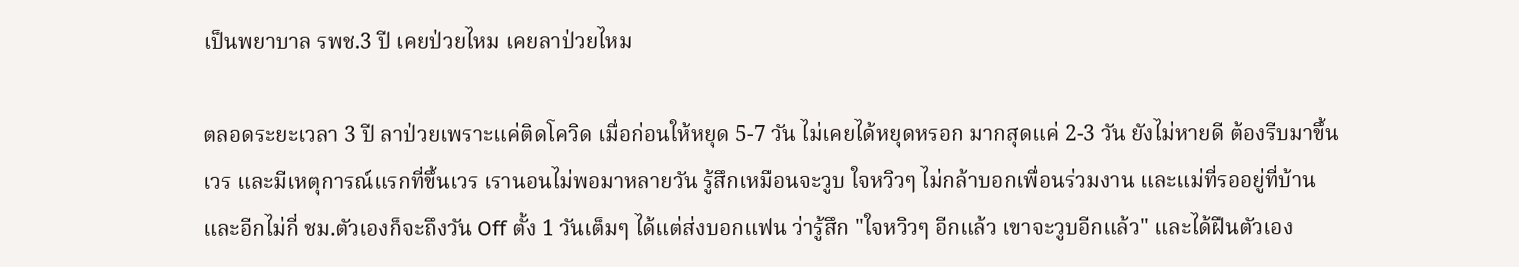เป็นพยาบาล รพช.3 ปี เคยป่วยไหม เคยลาป่วยไหม

ตลอดระยะเวลา 3 ปี ลาป่วยเพราะแค่ติดโควิด เมื่อก่อนให้หยุด 5-7 วัน ไม่เคยได้หยุดหรอก มากสุดแค่ 2-3 วัน ยังไม่หายดี ต้องรีบมาขึ้นเวร และมีเหตุการณ์แรกที่ขึ้นเวร เรานอนไม่พอมาหลายวัน รู้สึกเหมือนจะวูบ ใจหวิวๆ ไม่กล้าบอกเพื่อนร่วมงาน และแม่ที่รออยู่ที่บ้าน และอีกไม่กี่ ชม.ตัวเองก็จะถึงวัน Off ตั้ง 1 วันเต็มๆ ได้แต่ส่งบอกแฟน ว่ารู้สึก "ใจหวิวๆ อีกแล้ว เขาจะวูบอีกแล้ว" และได้ฝืนตัวเอง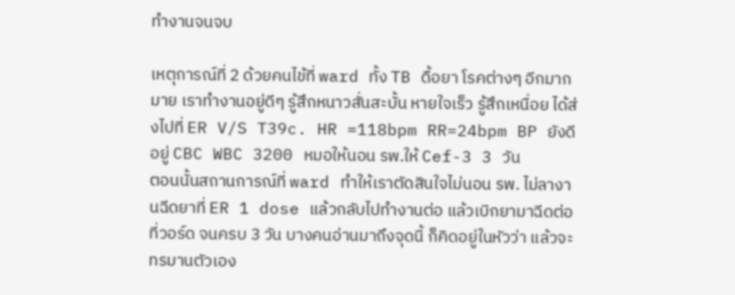ทำงานจนจบ

เหตุการณ์ที่ 2 ด้วยคนไข้ที่ ward ทั้ง TB ดื้อยา โรคต่างๆ อีกมากมาย เราทำงานอยู่ดีๆ รู้สึกหนาวสั่นสะบั้น หายใจเร็ว รู้สึกเหนื่อย ได้ส่งไปที่ ER V/S T39c. HR =118bpm RR=24bpm BP ยังดีอยู่ CBC WBC 3200 หมอให้นอน รพ.ให้ Cef-3 3 วัน
ตอนนั้นสถานการณ์ที่ ward ทำให้เราตัดสินใจไม่นอน รพ. ไม่ลางานฉีดยาที่ ER 1 dose แล้วกลับไปทำงานต่อ แล้วเบิกยามาฉีดต่อที่วอร์ด จนครบ 3 วัน บางคนอ่านมาถึงจุดนี้ ก็คิดอยู่ในหัวว่า แล้วจะทรมานตัวเอง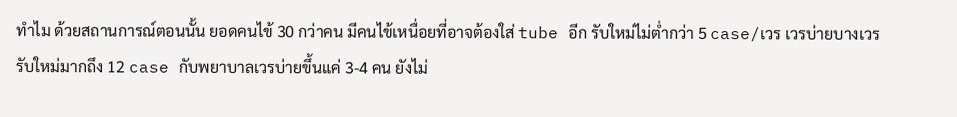ทำไม ด้วยสถานการณ์ตอนนั้น ยอดคนไข้ 30 กว่าคน มีคนไข้เหนื่อยที่อาจต้องใส่ tube อีก รับใหม่ไม่ต่ำกว่า 5 case/เวร เวรบ่ายบางเวรรับใหม่มากถึง 12 case กับพยาบาลเวรบ่ายขึ้นแค่ 3-4 คน ยังไม่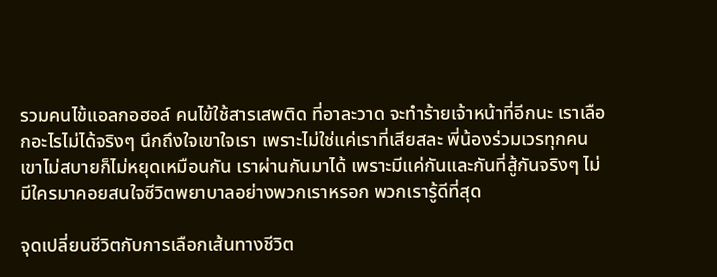รวมคนไข้แอลกอฮอล์ คนไข้ใช้สารเสพติด ที่อาละวาด จะทำร้ายเจ้าหน้าที่อีกนะ เราเลือกอะไรไม่ได้จริงๆ นึกถึงใจเขาใจเรา เพราะไม่ใช่แค่เราที่เสียสละ พี่น้องร่วมเวรทุกคน เขาไม่สบายก็ไม่หยุดเหมือนกัน เราผ่านกันมาได้ เพราะมีแค่กันและกันที่สู้กันจริงๆ ไม่มีใครมาคอยสนใจชีวิตพยาบาลอย่างพวกเราหรอก พวกเรารู้ดีที่สุด

จุดเปลี่ยนชีวิตกับการเลือกเส้นทางชีวิต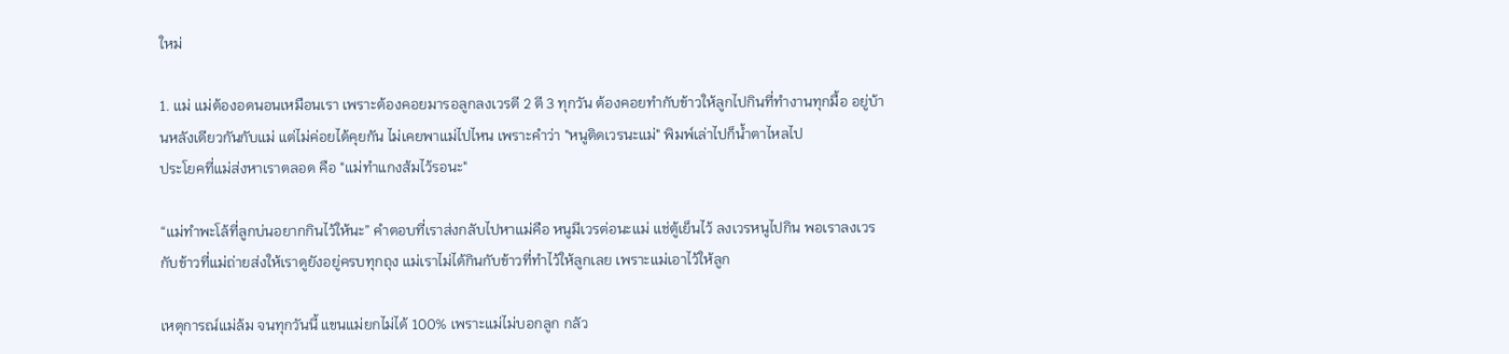ใหม่

1. แม่ แม่ต้องอดนอนเหมือนเรา เพราะต้องคอยมารอลูกลงเวรตี 2 ตี 3 ทุกวัน ต้องคอยทำกับข้าวให้ลูกไปกินที่ทำงานทุกมื้อ อยู่บ้านหลังเดียวกันกับแม่ แต่ไม่ค่อยได้คุยกัน ไม่เคยพาแม่ไปไหน เพราะคำว่า "หนูติดเวรนะแม่" พิมพ์เล่าไปก็น้ำตาไหลไป
ประโยคที่แม่ส่งหาเราตลอด คือ "แม่ทำแกงส้มไว้รอนะ"

“แม่ทำพะโล้ที่ลูกบ่นอยากกินไว้ให้นะ” คำตอบที่เราส่งกลับไปหาแม่คือ หนูมีเวรต่อนะแม่ แช่ตู้เย็นไว้ ลงเวรหนูไปกิน พอเราลงเวร กับข้าวที่แม่ถ่ายส่งให้เราดูยังอยู่ครบทุกถุง แม่เราไม่ได้กินกับข้าวที่ทำไว้ให้ลูกเลย เพราะแม่เอาไว้ให้ลูก

เหตุการณ์แม่ล้ม จนทุกวันนี้ แขนแม่ยกไม่ได้ 100% เพราะแม่ไม่บอกลูก กลัว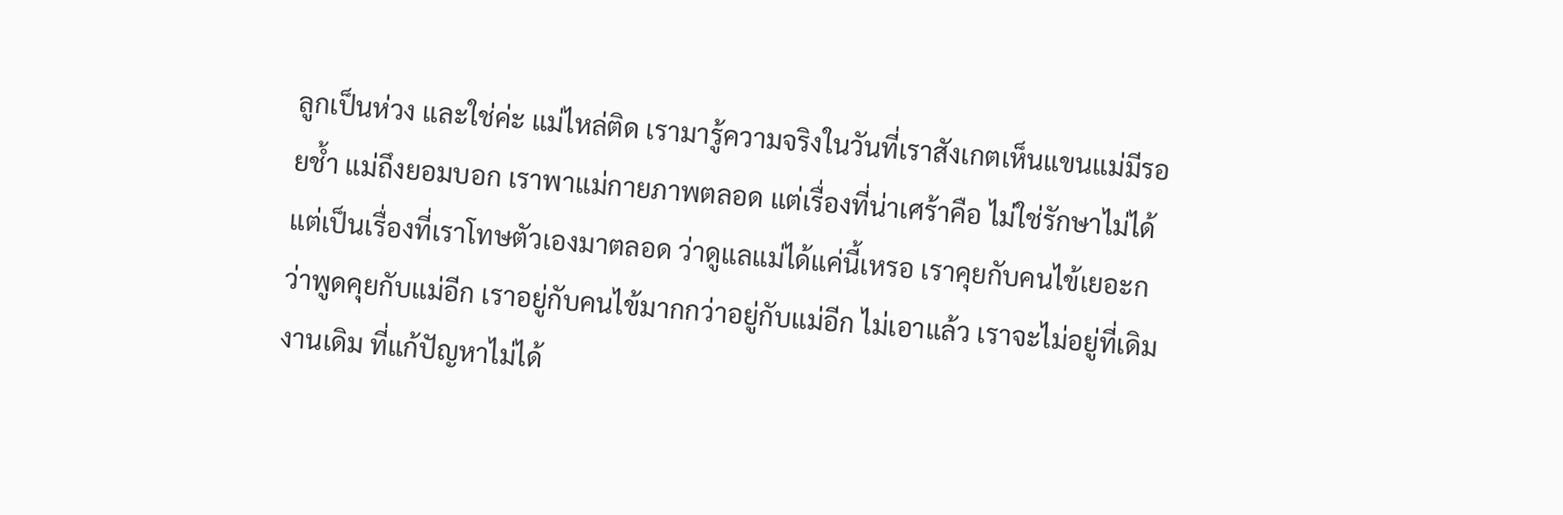ลูกเป็นห่วง และใช่ค่ะ แม่ไหล่ติด เรามารู้ความจริงในวันที่เราสังเกตเห็นแขนแม่มีรอยช้ำ แม่ถึงยอมบอก เราพาแม่กายภาพตลอด แต่เรื่องที่น่าเศร้าคือ ไม่ใช่รักษาไม่ได้ แต่เป็นเรื่องที่เราโทษตัวเองมาตลอด ว่าดูแลแม่ได้แค่นี้เหรอ เราคุยกับคนไข้เยอะกว่าพูดคุยกับแม่อีก เราอยู่กับคนไข้มากกว่าอยู่กับแม่อีก ไม่เอาแล้ว เราจะไม่อยู่ที่เดิม งานเดิม ที่แก้ปัญหาไม่ได้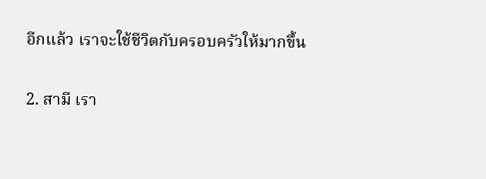อีกแล้ว เราจะใช้ชีวิตกับครอบครัวให้มากขึ้น

2. สามี เรา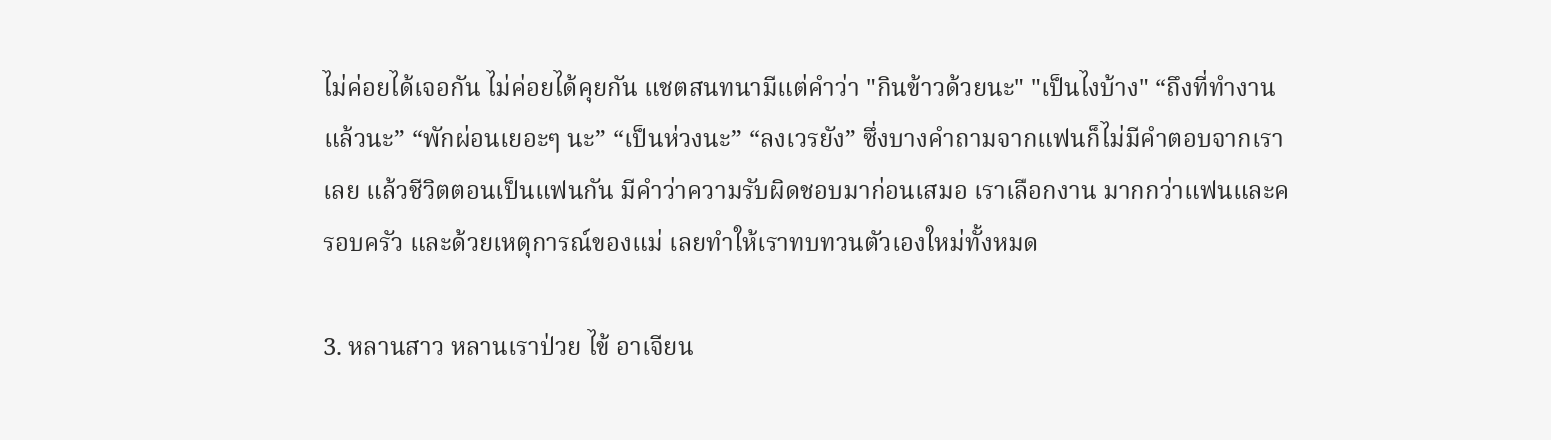ไม่ค่อยได้เจอกัน ไม่ค่อยได้คุยกัน แชตสนทนามีแต่คำว่า "กินข้าวด้วยนะ" "เป็นไงบ้าง" “ถึงที่ทำงานแล้วนะ” “พักผ่อนเยอะๆ นะ” “เป็นห่วงนะ” “ลงเวรยัง” ซึ่งบางคำถามจากแฟนก็ไม่มีคำตอบจากเราเลย แล้วชีวิตตอนเป็นแฟนกัน มีคำว่าความรับผิดชอบมาก่อนเสมอ เราเลือกงาน มากกว่าแฟนและครอบครัว และด้วยเหตุการณ์ของแม่ เลยทำให้เราทบทวนตัวเองใหม่ทั้งหมด

3. หลานสาว หลานเราป่วย ไข้ อาเจียน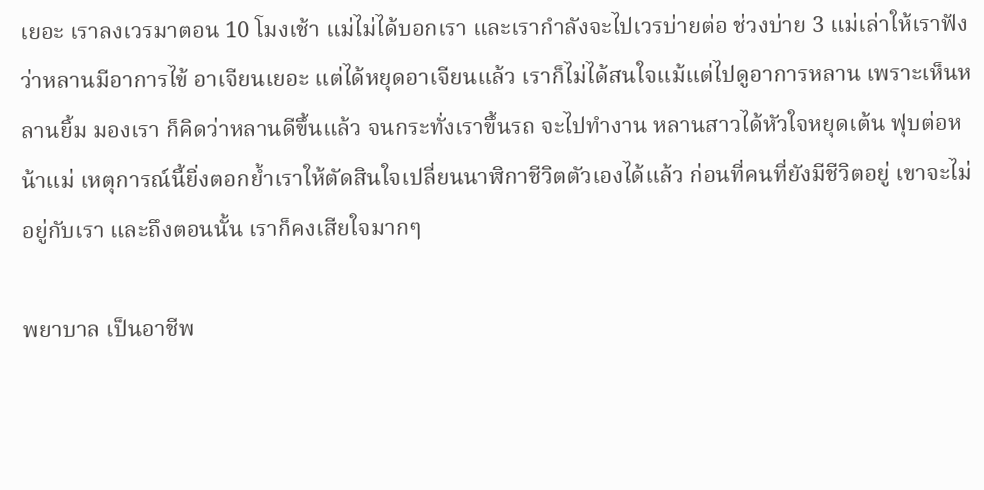เยอะ เราลงเวรมาตอน 10 โมงเช้า แม่ไม่ได้บอกเรา และเรากำลังจะไปเวรบ่ายต่อ ช่วงบ่าย 3 แม่เล่าให้เราฟัง ว่าหลานมีอาการไข้ อาเจียนเยอะ แต่ได้หยุดอาเจียนแล้ว เราก็ไม่ได้สนใจแม้แต่ไปดูอาการหลาน เพราะเห็นหลานยิ้ม มองเรา ก็คิดว่าหลานดีขึ้นแล้ว จนกระทั่งเราขึ้นรถ จะไปทำงาน หลานสาวได้หัวใจหยุดเต้น ฟุบต่อหน้าแม่ เหตุการณ์นี้ยิ่งตอกย้ำเราให้ตัดสินใจเปลี่ยนนาฬิกาชีวิตตัวเองได้แล้ว ก่อนที่คนที่ยังมีชีวิตอยู่ เขาจะไม่อยู่กับเรา และถึงตอนนั้น เราก็คงเสียใจมากๆ

พยาบาล เป็นอาชีพ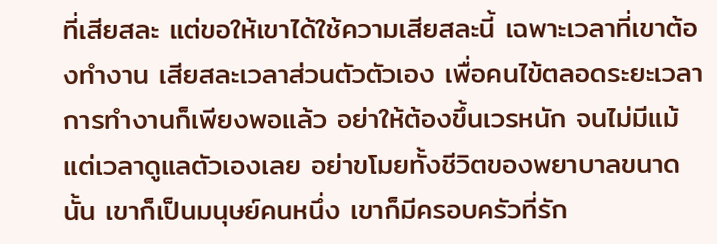ที่เสียสละ แต่ขอให้เขาได้ใช้ความเสียสละนี้ เฉพาะเวลาที่เขาต้องทำงาน เสียสละเวลาส่วนตัวตัวเอง เพื่อคนไข้ตลอดระยะเวลาการทำงานก็เพียงพอแล้ว อย่าให้ต้องขึ้นเวรหนัก จนไม่มีแม้แต่เวลาดูแลตัวเองเลย อย่าขโมยทั้งชีวิตของพยาบาลขนาดนั้น เขาก็เป็นมนุษย์คนหนึ่ง เขาก็มีครอบครัวที่รัก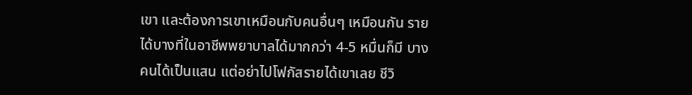เขา และต้องการเขาเหมือนกับคนอื่นๆ เหมือนกัน รายได้บางที่ในอาชีพพยาบาลได้มากกว่า 4-5 หมื่นก็มี บางคนได้เป็นแสน แต่อย่าไปโฟกัสรายได้เขาเลย ชีวิ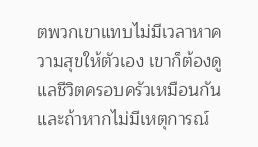ตพวกเขาแทบไม่มีเวลาหาความสุขให้ตัวเอง เขาก็ต้องดูแลชีวิตครอบครัวเหมือนกัน และถ้าหากไม่มีเหตุการณ์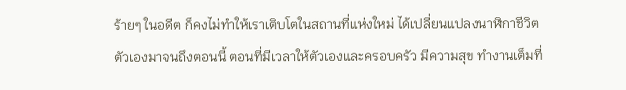ร้ายๆ ในอดีต ก็คงไม่ทำให้เราเติบโตในสถานที่แห่งใหม่ ได้เปลี่ยนแปลงนาฬิกาชีวิตตัวเองมาจนถึงตอนนี้ ตอนที่มีเวลาให้ตัวเองและครอบครัว มีความสุข ทำงานเต็มที่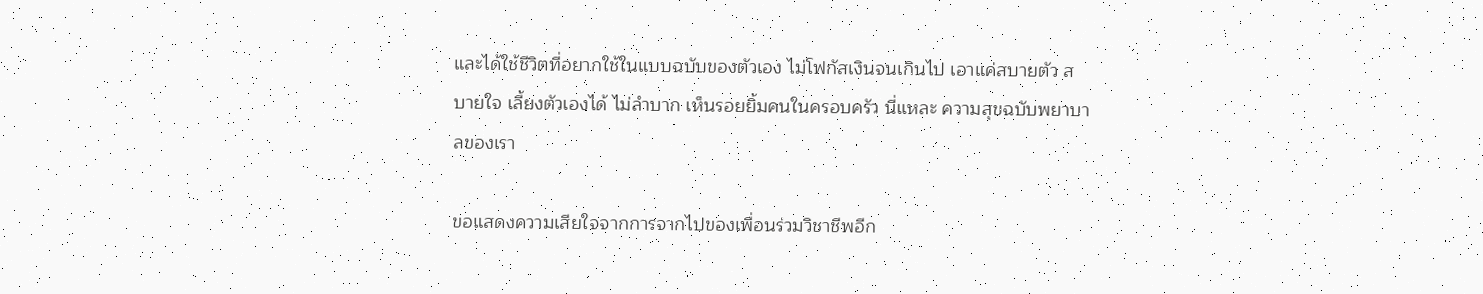และได้ใช้ชีวิตที่อยากใช้ในแบบฉบับของตัวเอง ไม่โฟกัสเงินจนเกินไป เอาแค่สบายตัว สบายใจ เลี้ยงตัวเองได้ ไม่ลำบาก เห็นรอยยิ้มคนในครอบครัว นี่แหละ ความสุขฉบับพยาบาลของเรา

ขอแสดงความเสียใจจากการจากไปของเพื่อนร่วมวิชาชีพอีก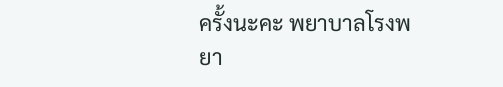ครั้งนะคะ พยาบาลโรงพยา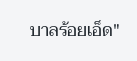บาลร้อยเอ็ด"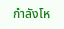กำลังโห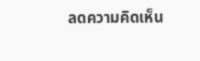ลดความคิดเห็น